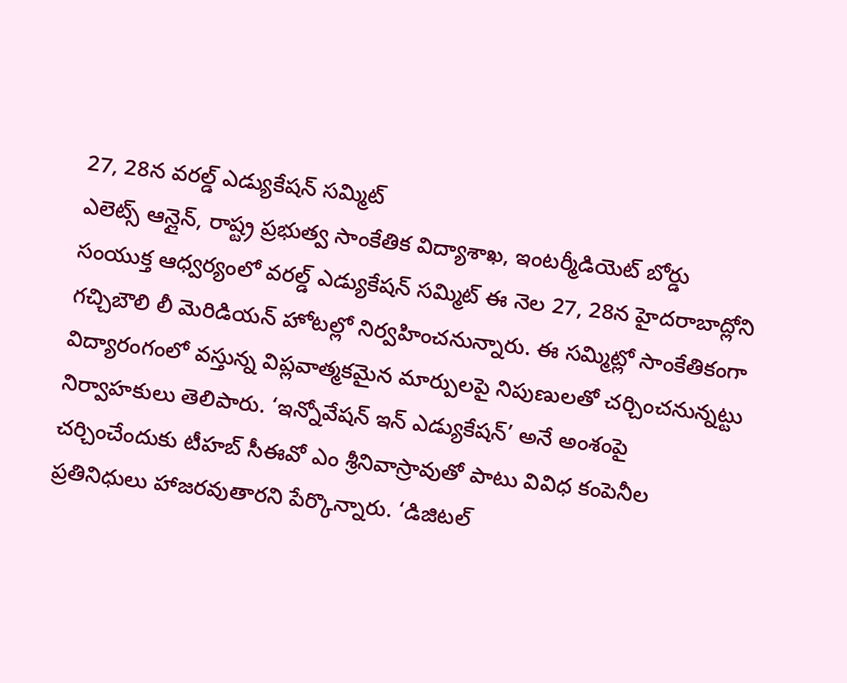27, 28న వరల్డ్ ఎడ్యుకేషన్ సమ్మిట్
ఎలెట్స్ ఆన్లైన్, రాష్ట్ర ప్రభుత్వ సాంకేతిక విద్యాశాఖ, ఇంటర్మీడియెట్ బోర్డు సంయుక్త ఆధ్వర్యంలో వరల్డ్ ఎడ్యుకేషన్ సమ్మిట్ ఈ నెల 27, 28న హైదరాబాద్లోని గచ్చిబౌలి లీ మెరిడియన్ హోటల్లో నిర్వహించనున్నారు. ఈ సమ్మిట్లో సాంకేతికంగా విద్యారంగంలో వస్తున్న విప్లవాత్మకమైన మార్పులపై నిపుణులతో చర్చించనున్నట్టు నిర్వాహకులు తెలిపారు. ‘ఇన్నోవేషన్ ఇన్ ఎడ్యుకేషన్’ అనే అంశంపై చర్చించేందుకు టీహబ్ సీఈవో ఎం శ్రీనివాస్రావుతో పాటు వివిధ కంపెనీల ప్రతినిధులు హాజరవుతారని పేర్కొన్నారు. ‘డిజిటల్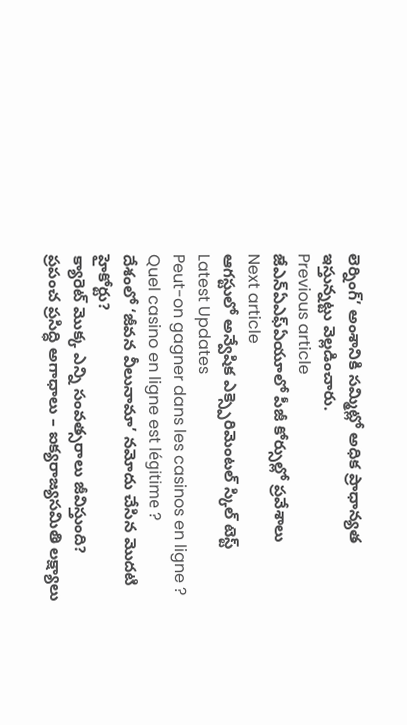లెర్నింగ్’ అంశానికి సమ్మిట్లో అధిక ప్రాధాన్యత ఇస్తున్నట్టు వెల్లడించారు.
Previous article
జేఎన్ఏఎఫ్ఏయూలో పీజీ కోర్సుల్లో ప్రవేశాలు
Next article
ఆగస్టులో అన్వేషిక ఎక్స్పెరిమెంటల్ స్కిల్ టెస్ట్
Latest Updates
Peut-on gagner dans les casinos en ligne ?
Quel casino en ligne est légitime ?
దేశంలో ‘జీవన వీలునామా’ నమోదు చేసిన మొదటి హైకోర్టు?
క్యారెట్ మొక్క ఎన్ని సంవత్సరాలు జీవిస్తుంది?
ప్రపంచ ప్రసిద్ధి అగాధాలు – ఐక్యరాజ్యసమితి లక్ష్యాలు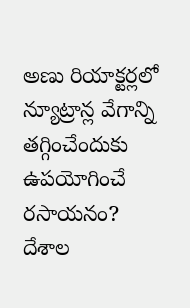అణు రియాక్టర్లలో న్యూట్రాన్ల వేగాన్ని తగ్గించేందుకు ఉపయోగించే రసాయనం?
దేశాల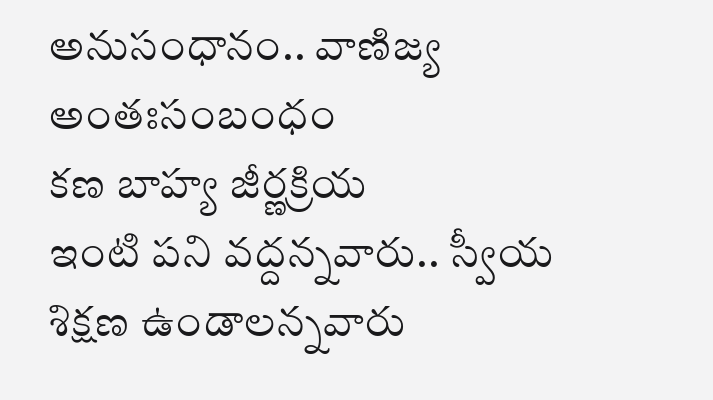అనుసంధానం.. వాణిజ్య అంతఃసంబంధం
కణ బాహ్య జీర్ణక్రియ
ఇంటి పని వద్దన్నవారు.. స్వీయ శిక్షణ ఉండాలన్నవారు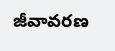జీవావరణ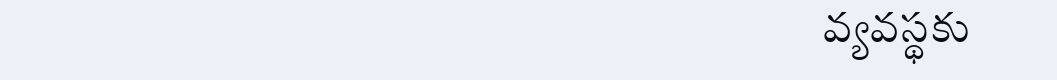వ్యవస్థకు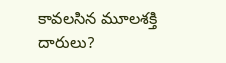కావలసిన మూలశక్తి దారులు?